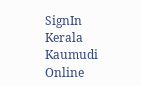SignIn
Kerala Kaumudi Online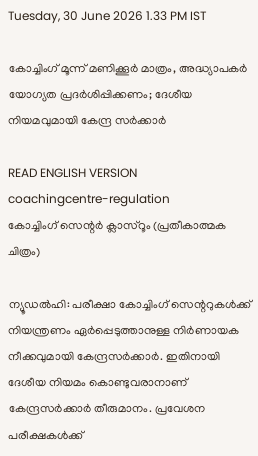Tuesday, 30 June 2026 1.33 PM IST

കോച്ചിംഗ് മൂന്ന് മണിക്കൂർ മാത്രം, അദ്ധ്യാപകർ യോഗ്യത പ്രദർശിപ്പിക്കണം; ദേശീയ നിയമവുമായി കേന്ദ്ര സർക്കാർ

READ ENGLISH VERSION
coachingcentre-regulation
കോച്ചിംഗ് സെന്റർ ക്ലാസ്‌റൂം (പ്രതീകാത്മക ചിത്രം)

ന്യൂഡൽഹി: പരീക്ഷാ കോച്ചിംഗ് സെന്ററുകൾക്ക് നിയന്ത്രണം ഏർപ്പെടുത്താനുള്ള നിർണായക നീക്കവുമായി കേന്ദ്രസർക്കാർ. ഇതിനായി ദേശീയ നിയമം കൊണ്ടുവരാനാണ് കേന്ദ്രസർക്കാർ തീരുമാനം. പ്രവേശന പരീക്ഷകൾക്ക്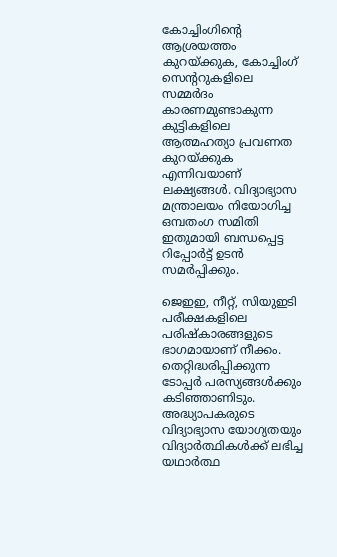കോച്ചിംഗിന്റെ ആശ്രയത്തം കുറയ്‌ക്കുക, കോച്ചിംഗ് സെന്ററുകളിലെ സമ്മർദം കാരണമുണ്ടാകുന്ന കുട്ടികളിലെ ആത്മഹത്യാ പ്രവണത കുറയ്‌ക്കുക എന്നിവയാണ് ലക്ഷ്യങ്ങൾ. വിദ്യാഭ്യാസ മന്ത്രാലയം നിയോഗിച്ച ഒമ്പതംഗ സമിതി ഇതുമായി ബന്ധപ്പെട്ട റിപ്പോർട്ട് ഉടൻ സമർപ്പിക്കും.

ജെഇഇ, നീറ്റ്, സിയുഇടി പരീക്ഷകളിലെ പരിഷ്‌കാരങ്ങളുടെ ഭാഗമായാണ് നീക്കം. തെറ്റിദ്ധരിപ്പിക്കുന്ന ടോപ്പർ പരസ്യങ്ങൾക്കും കടിഞ്ഞാണിടും. അദ്ധ്യാപകരുടെ വിദ്യാഭ്യാസ യോഗ്യതയും വിദ്യാർത്ഥികൾക്ക് ലഭിച്ച യഥാർത്ഥ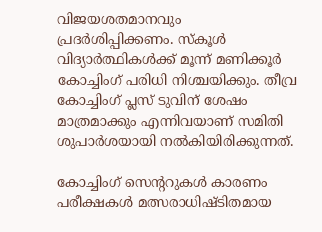വിജയശതമാനവും പ്രദർശിപ്പിക്കണം. സ്‌കൂൾ വിദ്യാർത്ഥികൾക്ക് മൂന്ന് മണിക്കൂർ കോച്ചിംഗ് പരിധി നിശ്ചയിക്കും. തീവ്ര കോച്ചിംഗ് പ്ലസ് ടുവിന് ശേഷം മാത്രമാക്കും എന്നിവയാണ് സമിതി ശുപാർശയായി നൽകിയിരിക്കുന്നത്.

കോച്ചിംഗ് സെന്ററുകൾ കാരണം പരീക്ഷകൾ മത്സരാധിഷ്‌ടിതമായ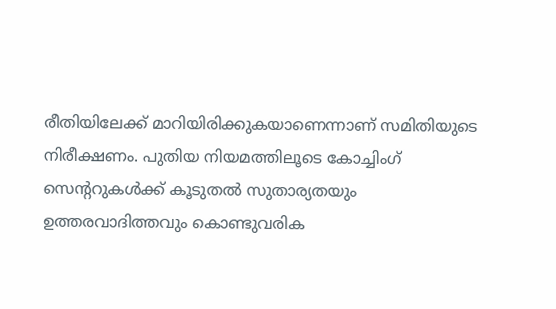രീതിയിലേക്ക് മാറിയിരിക്കുകയാണെന്നാണ് സമിതിയുടെ നിരീക്ഷണം. പുതിയ നിയമത്തിലൂടെ കോച്ചിംഗ് സെന്ററുകൾക്ക് കൂടുതൽ സുതാര്യതയും ഉത്തരവാദിത്തവും കൊണ്ടുവരിക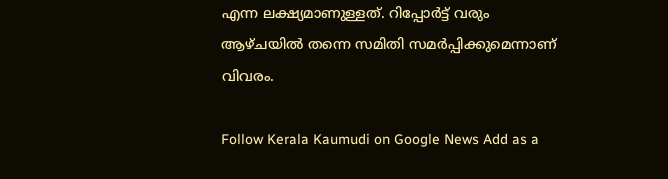എന്ന ലക്ഷ്യമാണുള്ളത്. റിപ്പോർട്ട് വരും ആഴ്‌ചയിൽ തന്നെ സമിതി സമർപ്പിക്കുമെന്നാണ് വിവരം.

Follow Kerala Kaumudi on Google News Add as a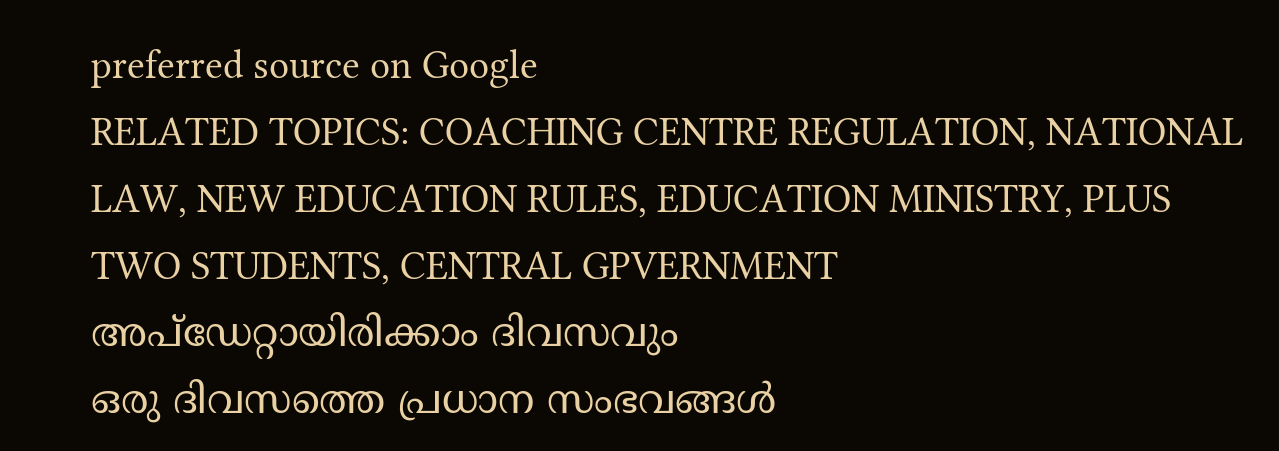preferred source on Google
RELATED TOPICS: COACHING CENTRE REGULATION, NATIONAL LAW, NEW EDUCATION RULES, EDUCATION MINISTRY, PLUS TWO STUDENTS, CENTRAL GPVERNMENT
അപ്ഡേറ്റായിരിക്കാം ദിവസവും
ഒരു ദിവസത്തെ പ്രധാന സംഭവങ്ങൾ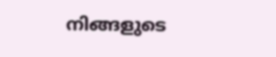നിങ്ങളുടെ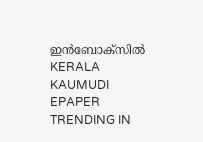ഇൻബോക്സിൽ
KERALA KAUMUDI EPAPER
TRENDING IN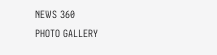NEWS 360
PHOTO GALLERY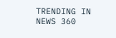TRENDING IN NEWS 360